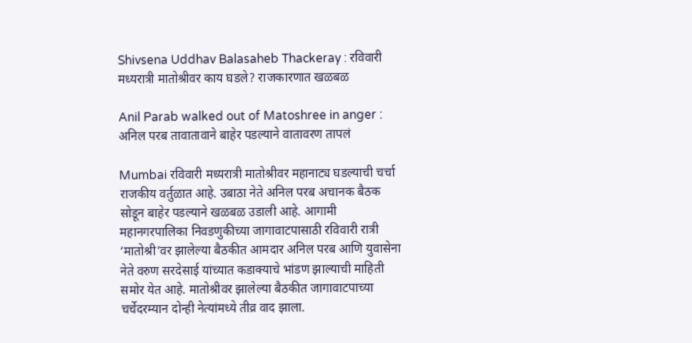Shivsena Uddhav Balasaheb Thackeray : रविवारी मध्यरात्री मातोश्रीवर काय घडले? राजकारणात खळबळ

Anil Parab walked out of Matoshree in anger : अनिल परब तावातावाने बाहेर पडल्याने वातावरण तापलं

Mumbai रविवारी मध्यरात्री मातोश्रीवर महानाट्य घडल्याची चर्चा राजकीय वर्तुळात आहे. उबाठा नेते अनिल परब अचानक बैठक सोडून बाहेर पडल्याने खळबळ उडाली आहे. आगामी महानगरपालिका निवडणुकीच्या जागावाटपासाठी रविवारी रात्री ‘मातोश्री’वर झालेल्या बैठकीत आमदार अनिल परब आणि युवासेना नेते वरुण सरदेसाई यांच्यात कडाक्याचे भांडण झाल्याची माहिती समोर येत आहे. मातोश्रीवर झालेल्या बैठकीत जागावाटपाच्या चर्चेदरम्यान दोन्ही नेत्यांमध्ये तीव्र वाद झाला.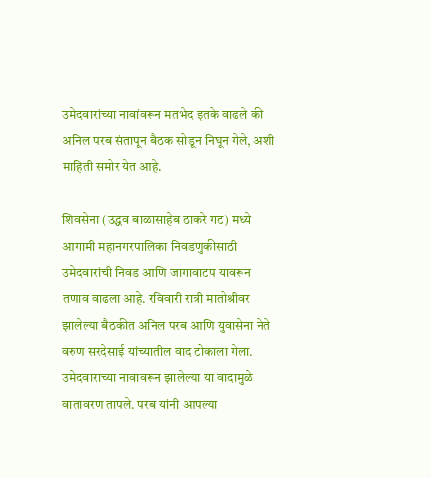उमेदवारांच्या नावांवरून मतभेद इतके वाढले की अनिल परब संतापून बैठक सोडून निघून गेले, अशी माहिती समोर येत आहे.

शिवसेना (उद्धव बाळासाहेब ठाकरे गट) मध्ये आगामी महानगरपालिका निवडणुकीसाठी उमेदवारांची निवड आणि जागावाटप यावरून तणाव वाढला आहे. रविवारी रात्री मातोश्रीवर झालेल्या बैठकीत अनिल परब आणि युवासेना नेते वरुण सरदेसाई यांच्यातील वाद टोकाला गेला. उमेदवाराच्या नावावरून झालेल्या या वादामुळे वातावरण तापले. परब यांनी आपल्या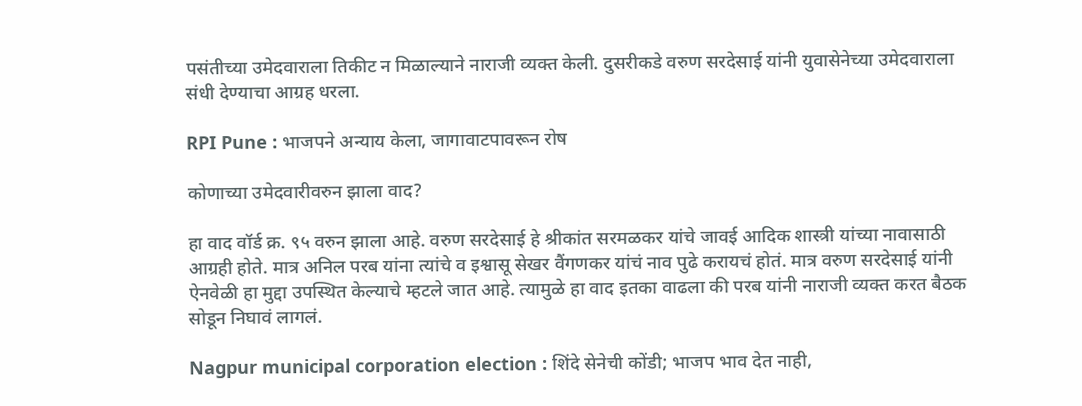पसंतीच्या उमेदवाराला तिकीट न मिळाल्याने नाराजी व्यक्त केली. दुसरीकडे वरुण सरदेसाई यांनी युवासेनेच्या उमेदवाराला संधी देण्याचा आग्रह धरला.

RPI Pune : भाजपने अन्याय केला, जागावाटपावरून रोष

कोणाच्या उमेदवारीवरुन झाला वाद?

हा वाद वॉर्ड क्र. ९५ वरुन झाला आहे. वरुण सरदेसाई हे श्रीकांत सरमळकर यांचे जावई आदिक शास्त्री यांच्या नावासाठी आग्रही होते. मात्र अनिल परब यांना त्यांचे व इश्वासू सेखर वैंगणकर यांचं नाव पुढे करायचं होतं. मात्र वरुण सरदेसाई यांनी ऐनवेळी हा मुद्दा उपस्थित केल्याचे म्हटले जात आहे. त्यामुळे हा वाद इतका वाढला की परब यांनी नाराजी व्यक्त करत बैठक सोडून निघावं लागलं.

Nagpur municipal corporation election : शिंदे सेनेची कोंडी; भाजप भाव देत नाही,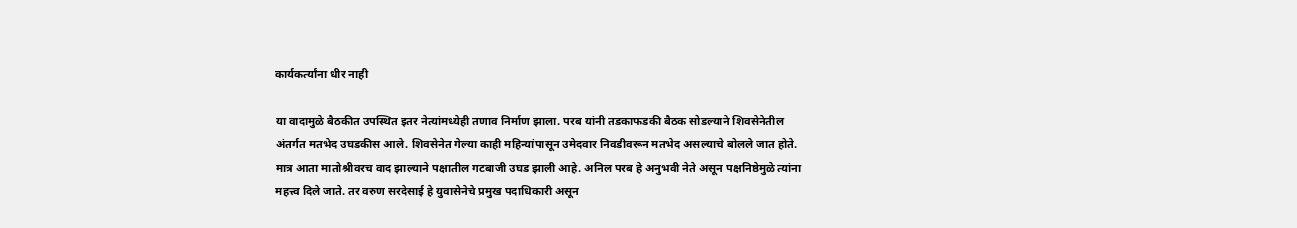कार्यकर्त्यांना धीर नाही

या वादामुळे बैठकीत उपस्थित इतर नेत्यांमध्येही तणाव निर्माण झाला. परब यांनी तडकाफडकी बैठक सोडल्याने शिवसेनेतील अंतर्गत मतभेद उघडकीस आले. शिवसेनेत गेल्या काही महिन्यांपासून उमेदवार निवडीवरून मतभेद असल्याचे बोलले जात होते. मात्र आता मातोश्रीवरच वाद झाल्याने पक्षातील गटबाजी उघड झाली आहे. अनिल परब हे अनुभवी नेते असून पक्षनिष्ठेमुळे त्यांना महत्त्व दिले जाते. तर वरुण सरदेसाई हे युवासेनेचे प्रमुख पदाधिकारी असून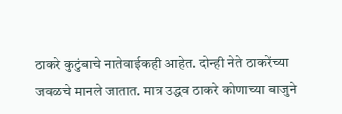ठाकरे कुटुंबाचे नातेवाईकही आहेत. दोन्ही नेते ठाकरेंच्या जवळचे मानले जातात. मात्र उद्धव ठाकरे कोणाच्या बाजुने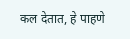कल देतात, हे पाहणे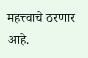महत्त्वाचे ठरणार आहे.